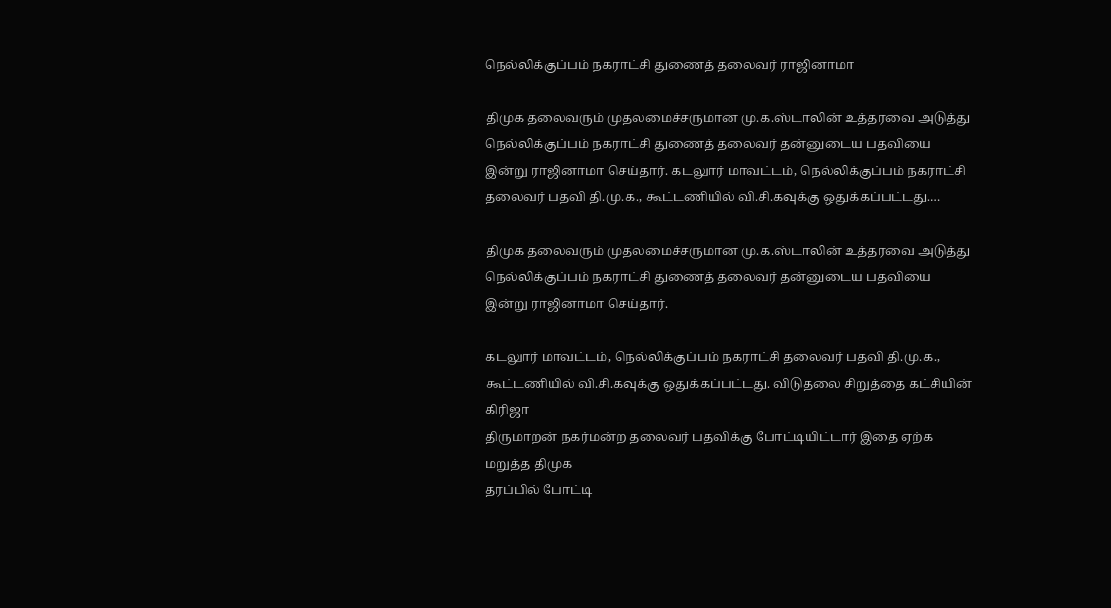நெல்லிக்குப்பம் நகராட்சி துணைத் தலைவர் ராஜினாமா

திமுக தலைவரும் முதலமைச்சருமான மு.க.ஸ்டாலின் உத்தரவை அடுத்து நெல்லிக்குப்பம் நகராட்சி துணைத் தலைவர் தன்னுடைய பதவியை இன்று ராஜினாமா செய்தார். கடலுார் மாவட்டம், நெல்லிக்குப்பம் நகராட்சி தலைவர் பதவி தி.மு.க., கூட்டணியில் வி.சி.கவுக்கு ஒதுக்கப்பட்டது.…

திமுக தலைவரும் முதலமைச்சருமான மு.க.ஸ்டாலின் உத்தரவை அடுத்து நெல்லிக்குப்பம் நகராட்சி துணைத் தலைவர் தன்னுடைய பதவியை இன்று ராஜினாமா செய்தார்.

கடலுார் மாவட்டம், நெல்லிக்குப்பம் நகராட்சி தலைவர் பதவி தி.மு.க.,
கூட்டணியில் வி.சி.கவுக்கு ஒதுக்கப்பட்டது. விடுதலை சிறுத்தை கட்சியின் கிரிஜா
திருமாறன் நகர்மன்ற தலைவர் பதவிக்கு போட்டியிட்டார் இதை ஏற்க மறுத்த திமுக
தரப்பில் போட்டி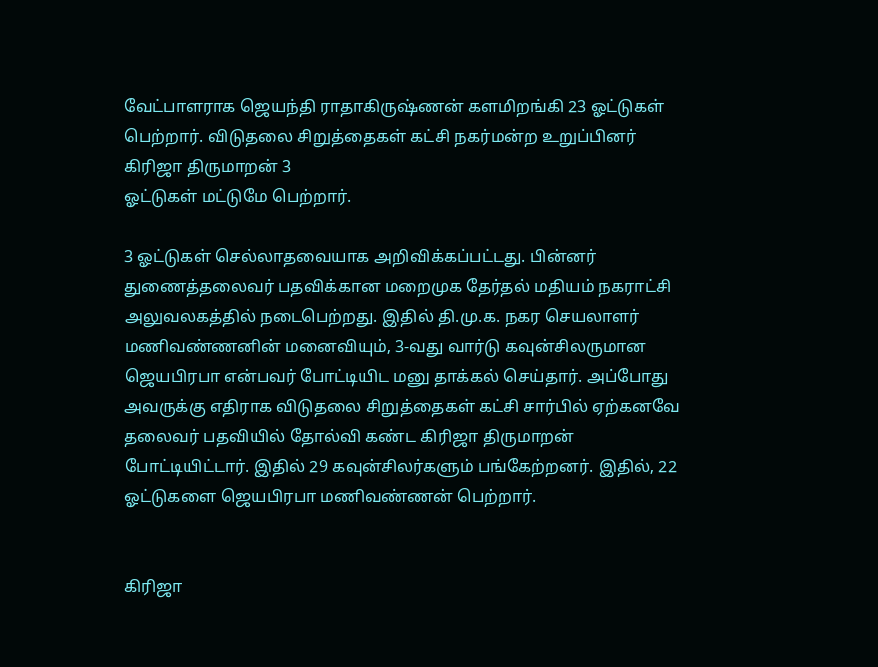வேட்பாளராக ஜெயந்தி ராதாகிருஷ்ணன் களமிறங்கி 23 ஓட்டுகள்
பெற்றார். விடுதலை சிறுத்தைகள் கட்சி நகர்மன்ற உறுப்பினர் கிரிஜா திருமாறன் 3
ஓட்டுகள் மட்டுமே பெற்றார்.

3 ஓட்டுகள் செல்லாதவையாக அறிவிக்கப்பட்டது. பின்னர் துணைத்தலைவர் பதவிக்கான மறைமுக தேர்தல் மதியம் நகராட்சி அலுவலகத்தில் நடைபெற்றது. இதில் தி.மு.க. நகர செயலாளர் மணிவண்ணனின் மனைவியும், 3-வது வார்டு கவுன்சிலருமான ஜெயபிரபா என்பவர் போட்டியிட மனு தாக்கல் செய்தார். அப்போது அவருக்கு எதிராக விடுதலை சிறுத்தைகள் கட்சி சார்பில் ஏற்கனவே தலைவர் பதவியில் தோல்வி கண்ட கிரிஜா திருமாறன் போட்டியிட்டார். இதில் 29 கவுன்சிலர்களும் பங்கேற்றனர். இதில், 22 ஓட்டுகளை ஜெயபிரபா மணிவண்ணன் பெற்றார்.


கிரிஜா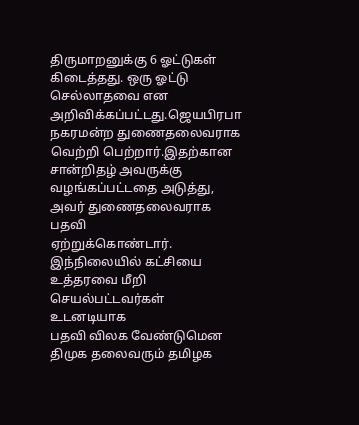திருமாறனுக்கு 6 ஓட்டுகள் கிடைத்தது. ஒரு ஓட்டு செல்லாதவை என
அறிவிக்கப்பட்டது.ஜெயபிரபா நகரமன்ற துணைதலைவராக வெற்றி பெற்றார்.இதற்கான
சான்றிதழ் அவருக்கு வழங்கப்பட்டதை அடுத்து, அவர் துணைதலைவராக பதவி
ஏற்றுக்கொண்டார். இந்நிலையில் கட்சியை உத்தரவை மீறி செயல்பட்டவர்கள் உடனடியாக
பதவி விலக வேண்டுமென திமுக தலைவரும் தமிழக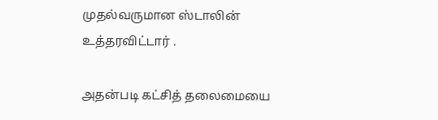முதல்வருமான ஸ்டாலின் உத்தரவிட்டார் .

அதன்படி கட்சித் தலைமையை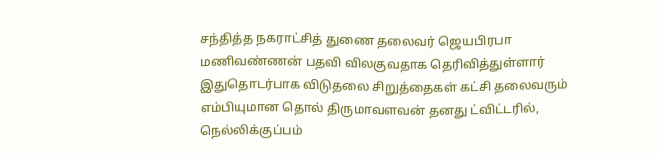சந்தித்த நகராட்சித் துணை தலைவர் ஜெயபிரபா மணிவண்ணன் பதவி விலகுவதாக தெரிவித்துள்ளார் இதுதொடர்பாக விடுதலை சிறுத்தைகள் கட்சி தலைவரும் எம்பியுமான தொல் திருமாவளவன் தனது ட்விட்டரில், நெல்லிக்குப்பம்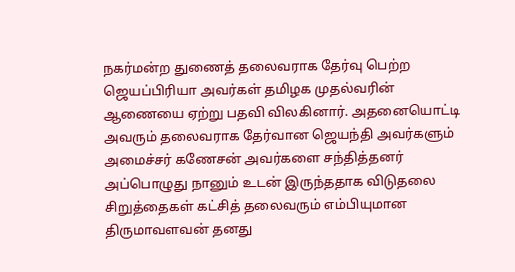நகர்மன்ற துணைத் தலைவராக தேர்வு பெற்ற ஜெயப்பிரியா அவர்கள் தமிழக முதல்வரின் ஆணையை ஏற்று பதவி விலகினார். அதனையொட்டி அவரும் தலைவராக தேர்வான ஜெயந்தி அவர்களும் அமைச்சர் கணேசன் அவர்களை சந்தித்தனர் அப்பொழுது நானும் உடன் இருந்ததாக விடுதலை சிறுத்தைகள் கட்சித் தலைவரும் எம்பியுமான திருமாவளவன் தனது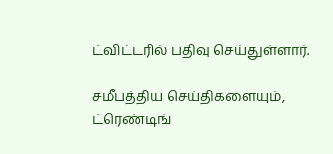ட்விட்டரில் பதிவு செய்துள்ளார்.

சமீபத்திய செய்திகளையும், ட்ரெண்டிங்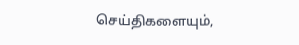செய்திகளையும்,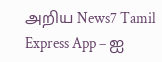அறிய News7 Tamil Express App – ஐ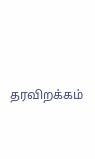தரவிறக்கம்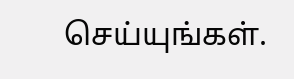செய்யுங்கள்.